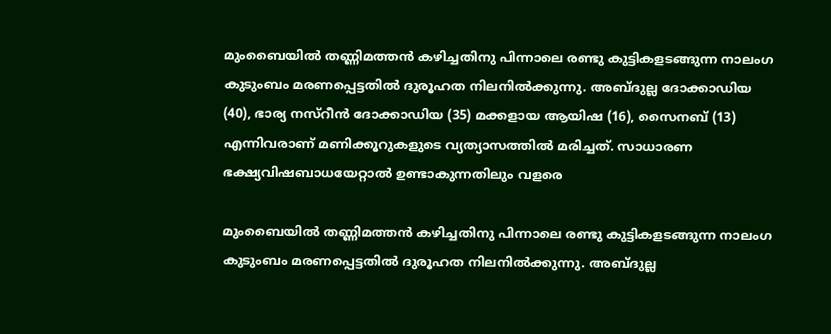മുംബൈയിൽ തണ്ണിമത്തൻ കഴിച്ചതിനു പിന്നാലെ രണ്ടു കുട്ടികളടങ്ങുന്ന നാലംഗ കുടുംബം മരണപ്പെട്ടതില്‍ ദുരൂഹത നിലനില്‍ക്കുന്നു. അബ്ദുല്ല ദോക്കാഡിയ (40), ഭാര്യ നസ്റീൻ ദോക്കാഡിയ (35) മക്കളായ ആയിഷ (16), സൈനബ് (13) എന്നിവരാണ് മണിക്കൂറുകളുടെ വ്യത്യാസത്തിൽ മരിച്ചത്. സാധാരണ ഭക്ഷ്യവിഷബാധയേറ്റാൽ ഉണ്ടാകുന്നതിലും വളരെ

മുംബൈയിൽ തണ്ണിമത്തൻ കഴിച്ചതിനു പിന്നാലെ രണ്ടു കുട്ടികളടങ്ങുന്ന നാലംഗ കുടുംബം മരണപ്പെട്ടതില്‍ ദുരൂഹത നിലനില്‍ക്കുന്നു. അബ്ദുല്ല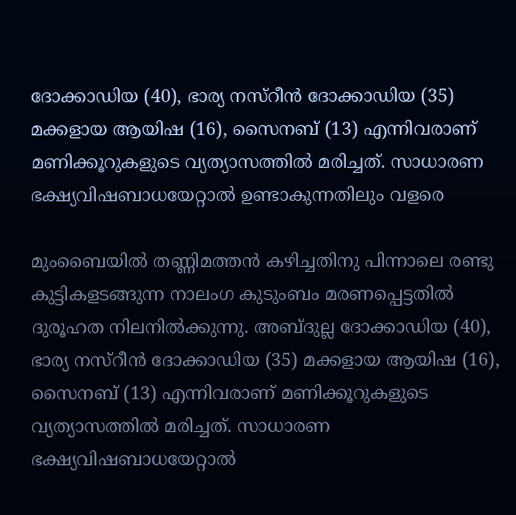ദോക്കാഡിയ (40), ഭാര്യ നസ്റീൻ ദോക്കാഡിയ (35) മക്കളായ ആയിഷ (16), സൈനബ് (13) എന്നിവരാണ് മണിക്കൂറുകളുടെ വ്യത്യാസത്തിൽ മരിച്ചത്. സാധാരണ ഭക്ഷ്യവിഷബാധയേറ്റാൽ ഉണ്ടാകുന്നതിലും വളരെ

മുംബൈയിൽ തണ്ണിമത്തൻ കഴിച്ചതിനു പിന്നാലെ രണ്ടു കുട്ടികളടങ്ങുന്ന നാലംഗ കുടുംബം മരണപ്പെട്ടതില്‍ ദുരൂഹത നിലനില്‍ക്കുന്നു. അബ്ദുല്ല ദോക്കാഡിയ (40), ഭാര്യ നസ്റീൻ ദോക്കാഡിയ (35) മക്കളായ ആയിഷ (16), സൈനബ് (13) എന്നിവരാണ് മണിക്കൂറുകളുടെ വ്യത്യാസത്തിൽ മരിച്ചത്. സാധാരണ ഭക്ഷ്യവിഷബാധയേറ്റാൽ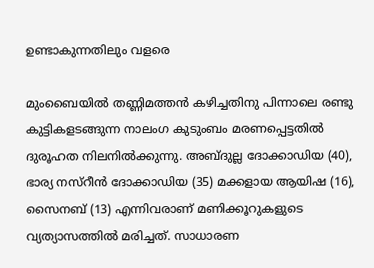ഉണ്ടാകുന്നതിലും വളരെ

മുംബൈയിൽ തണ്ണിമത്തൻ കഴിച്ചതിനു പിന്നാലെ രണ്ടു കുട്ടികളടങ്ങുന്ന നാലംഗ കുടുംബം മരണപ്പെട്ടതില്‍ ദുരൂഹത നിലനില്‍ക്കുന്നു. അബ്ദുല്ല ദോക്കാഡിയ (40), ഭാര്യ നസ്റീൻ ദോക്കാഡിയ (35) മക്കളായ ആയിഷ (16), സൈനബ് (13) എന്നിവരാണ് മണിക്കൂറുകളുടെ വ്യത്യാസത്തിൽ മരിച്ചത്. സാധാരണ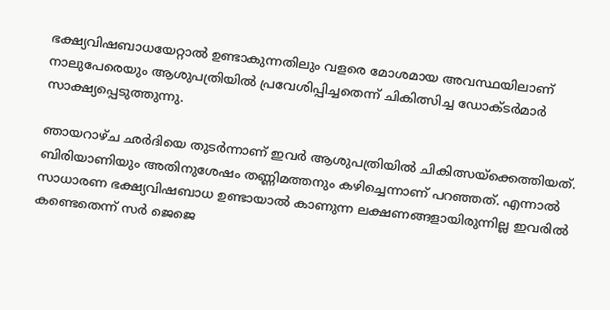ഭക്ഷ്യവിഷബാധയേറ്റാൽ ഉണ്ടാകുന്നതിലും വളരെ മോശമായ അവസ്ഥയിലാണ് നാലുപേരെയും ആശുപത്രിയിൽ പ്രവേശിപ്പിച്ചതെന്ന് ചികിത്സിച്ച ഡോക്ടർമാർ സാക്ഷ്യപ്പെടുത്തുന്നു.

ഞായറാഴ്ച ഛർദിയെ തുടർന്നാണ് ഇവര്‍ ആശുപത്രിയിൽ ചികിത്സയ്ക്കെത്തിയത്. ബിരിയാണിയും അതിനുശേഷം തണ്ണിമത്തനും കഴിച്ചെന്നാണ് പറഞ്ഞത്. എന്നാൽ സാധാരണ ഭക്ഷ്യവിഷബാധ ഉണ്ടായാൽ കാണുന്ന ലക്ഷണങ്ങളായിരുന്നില്ല ഇവരിൽ കണ്ടെതെന്ന് സർ ജെജെ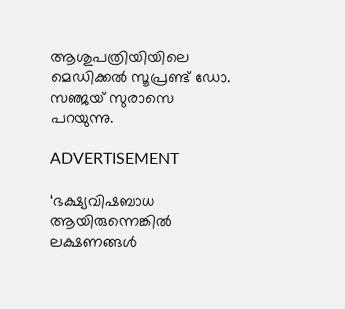ആശുപത്രിയിയിലെ മെഡിക്കൽ സൂപ്രണ്ട് ഡോ. സഞ്ജയ് സുരാസെ പറയുന്നു.

ADVERTISEMENT

‘ഭക്ഷ്യവിഷബാധ ആയിരുന്നെങ്കിൽ ലക്ഷണങ്ങൾ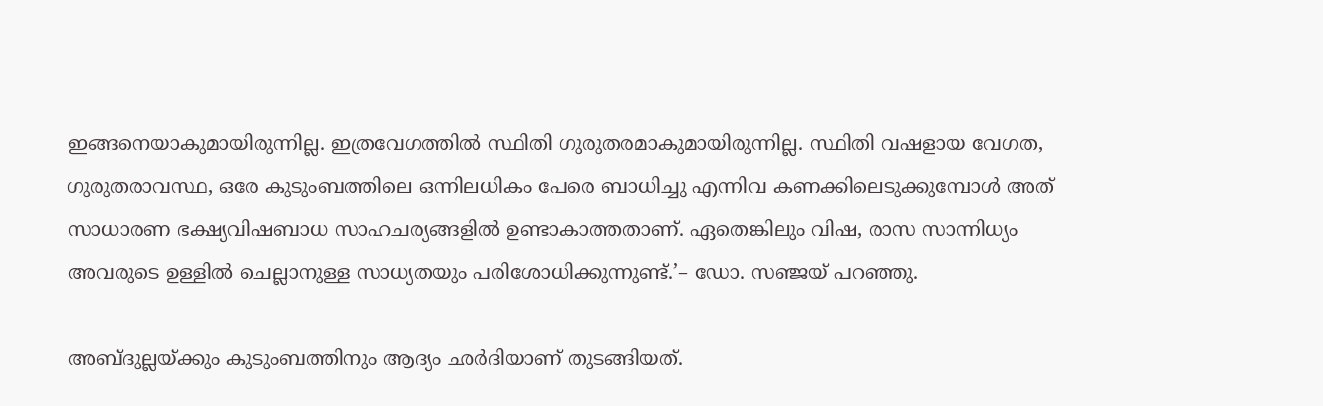ഇങ്ങനെയാകുമായിരുന്നില്ല. ഇത്രവേഗത്തിൽ സ്ഥിതി ഗുരുതരമാകുമായിരുന്നില്ല. സ്ഥിതി വഷളായ വേഗത, ഗുരുതരാവസ്ഥ, ഒരേ കുടുംബത്തിലെ ഒന്നിലധികം പേരെ ബാധിച്ചു എന്നിവ കണക്കിലെടുക്കുമ്പോൾ അത് സാധാരണ ഭക്ഷ്യവിഷബാധ സാഹചര്യങ്ങളിൽ ഉണ്ടാകാത്തതാണ്. ഏതെങ്കിലും വിഷ, രാസ സാന്നിധ്യം അവരുടെ ഉള്ളിൽ ചെല്ലാനുള്ള സാധ്യതയും പരിശോധിക്കുന്നുണ്ട്.’– ഡോ. സഞ്ജയ് പറഞ്ഞു.

അബ്ദുല്ലയ്ക്കും കുടുംബത്തിനും ആദ്യം ഛർദിയാണ് തുടങ്ങിയത്.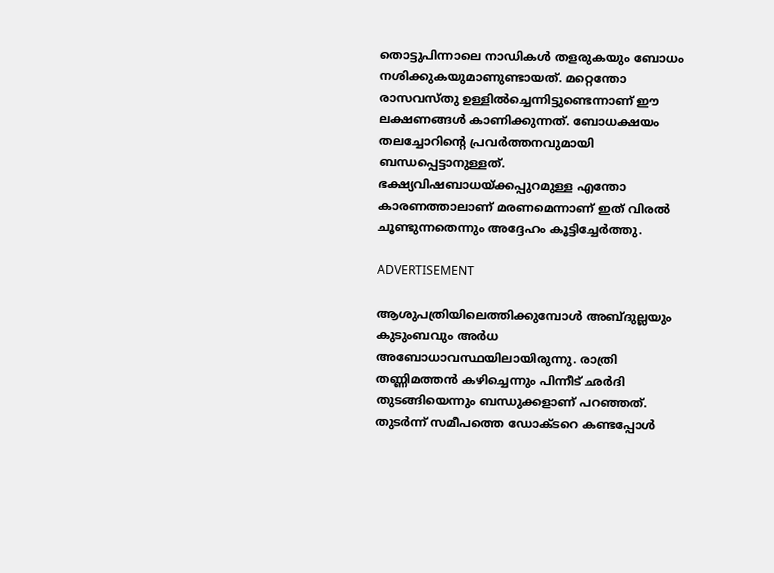തൊട്ടുപിന്നാലെ നാഡികൾ തളരുകയും ബോധം നശിക്കുകയുമാണുണ്ടായത്. മറ്റെന്തോ രാസവസ്തു ഉള്ളിൽച്ചെന്നിട്ടുണ്ടെന്നാണ് ഈ ലക്ഷണങ്ങൾ കാണിക്കുന്നത്. ബോധക്ഷയം തലച്ചോറിന്റെ പ്രവർത്തനവുമായി ബന്ധപ്പെട്ടാനുള്ളത്. ഭക്ഷ്യവിഷബാധയ്ക്കപ്പുറമുള്ള എന്തോ കാരണത്താലാണ് മരണമെന്നാണ് ഇത് വിരൽ ചൂണ്ടുന്നതെന്നും അദ്ദേഹം കൂട്ടിച്ചേർത്തു.

ADVERTISEMENT

ആശുപത്രിയിലെത്തിക്കുമ്പോൾ അബ്ദുല്ലയും കുടുംബവും അർധ അബോധാവസ്ഥയിലായിരുന്നു. രാത്രി തണ്ണിമത്തൻ കഴിച്ചെന്നും പിന്നീട് ഛർദി തുടങ്ങിയെന്നും ബന്ധുക്കളാണ് പറഞ്ഞത്. തുടർന്ന് സമീപത്തെ ഡോക്ടറെ കണ്ടപ്പോൾ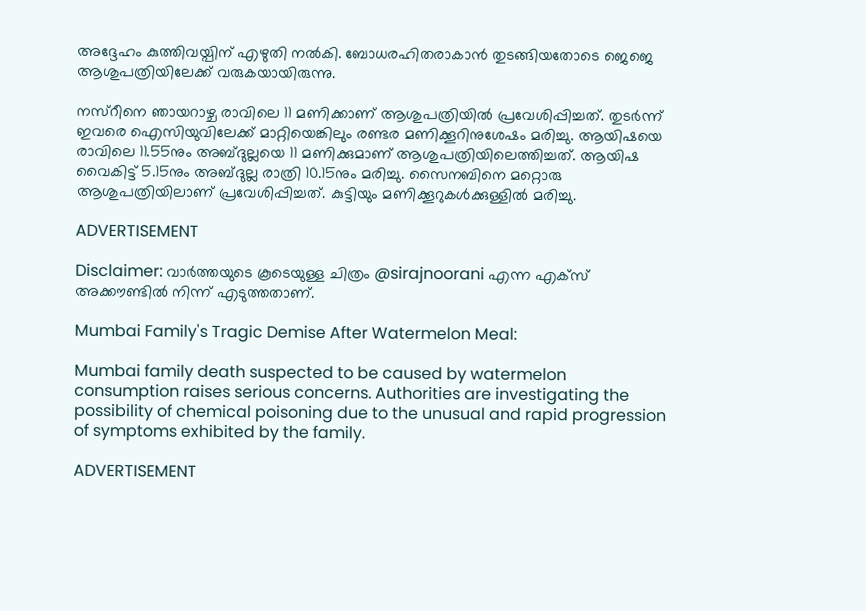അദ്ദേഹം കുത്തിവയ്പിന് എഴുതി നൽകി. ബോധരഹിതരാകാൻ തുടങ്ങിയതോടെ ജെജെ ആശുപത്രിയിലേക്ക് വരുകയായിരുന്നു.

നസ്റീനെ ഞായറാഴ്ച രാവിലെ 11 മണിക്കാണ് ആശുപത്രിയിൽ പ്രവേശിപ്പിച്ചത്. തുടർന്ന് ഇവരെ ഐസിയുവിലേക്ക് മാറ്റിയെങ്കിലും രണ്ടര മണിക്കൂറിനുശേഷം മരിച്ചു. ആയിഷയെ രാവിലെ 11.55നും അബ്ദുല്ലയെ 11 മണിക്കുമാണ് ആശുപത്രിയിലെത്തിച്ചത്. ആയിഷ വൈകിട്ട് 5.15നും അബ്ദുല്ല രാത്രി 10.15നും മരിച്ചു. സൈനബിനെ മറ്റൊരു ആശുപത്രിയിലാണ് പ്രവേശിപ്പിച്ചത്. കുട്ടിയും മണിക്കൂറുകൾക്കുള്ളിൽ മരിച്ചു.

ADVERTISEMENT

Disclaimer: വാർത്തയു‍ടെ കൂടെയുള്ള ചിത്രം @sirajnoorani എന്ന എക്സ് അക്കൗണ്ടിൽ നിന്ന് എടുത്തതാണ്.

Mumbai Family's Tragic Demise After Watermelon Meal:

Mumbai family death suspected to be caused by watermelon consumption raises serious concerns. Authorities are investigating the possibility of chemical poisoning due to the unusual and rapid progression of symptoms exhibited by the family.

ADVERTISEMENT